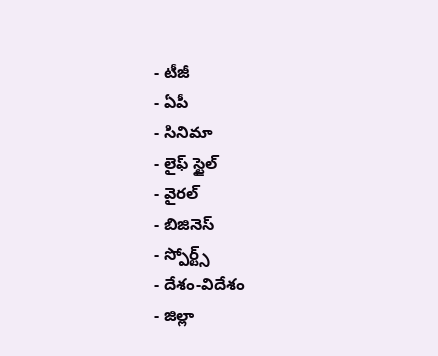- టీజీ
- ఏపీ
- సినిమా
- లైఫ్ స్టైల్
- వైరల్
- బిజినెస్
- స్పోర్ట్స్
- దేశం-విదేశం
- జిల్లా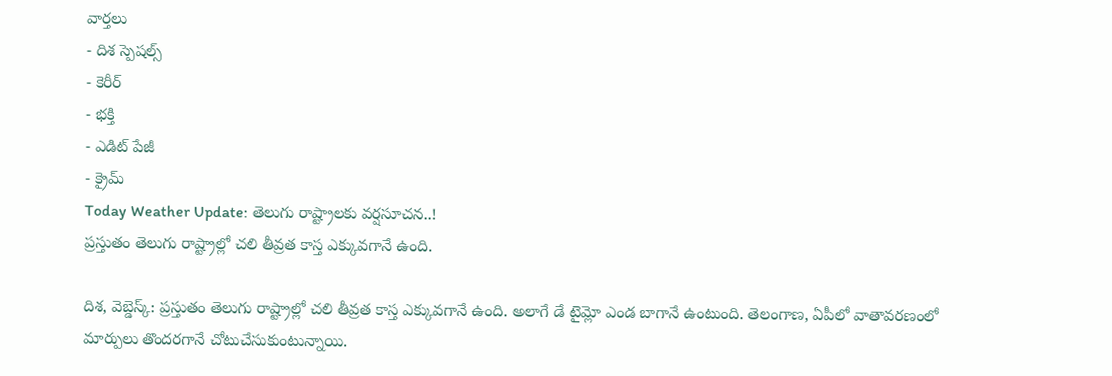వార్తలు
- దిశ స్పెషల్స్
- కెరీర్
- భక్తి
- ఎడిట్ పేజీ
- క్రైమ్
Today Weather Update: తెలుగు రాష్ట్రాలకు వర్షసూచన..!
ప్రస్తుతం తెలుగు రాష్ట్రాల్లో చలి తీవ్రత కాస్త ఎక్కువగానే ఉంది.

దిశ, వెబ్డెస్క్: ప్రస్తుతం తెలుగు రాష్ట్రాల్లో చలి తీవ్రత కాస్త ఎక్కువగానే ఉంది. అలాగే డే టైమ్లో ఎండ బాగానే ఉంటుంది. తెలంగాణ, ఏపీలో వాతావరణంలో మార్పులు తొందరగానే చోటుచేసుకుంటున్నాయి.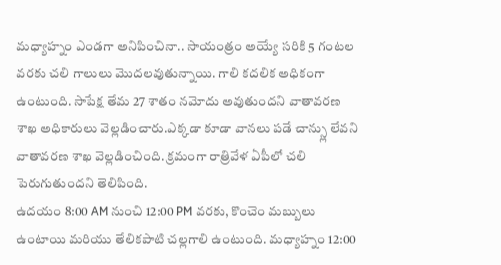మధ్యాహ్నం ఎండగా అనిపించినా.. సాయంత్రం అయ్యే సరికి 5 గంటల వరకు చలి గాలులు మొదలవుతున్నాయి. గాలి కదలిక అధికంగా ఉంటుంది. సాపేక్ష తేమ 27 శాతం నమోదు అవుతుందని వాతావరణ శాఖ అధికారులు వెల్లడించారు.ఎక్కడా కూడా వానలు పడే చాన్స్లు లేవని వాతావరణ శాఖ వెల్లడించింది. క్రమంగా రాత్రివేళ ఏపీలో చలి పెరుగుతుందని తెలిపింది.
ఉదయం 8:00 AM నుంచి 12:00 PM వరకు, కొంచెం మబ్బులు ఉంటాయి మరియు తేలికపాటి చల్లగాలి ఉంటుంది. మధ్యాహ్నం 12:00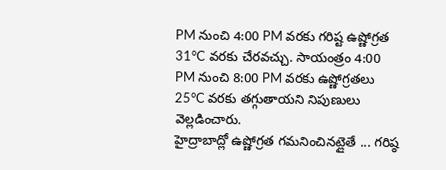PM నుంచి 4:00 PM వరకు గరిష్ట ఉష్ణోగ్రత 31°C వరకు చేరవచ్చు. సాయంత్రం 4:00 PM నుంచి 8:00 PM వరకు ఉష్ణోగ్రతలు 25°C వరకు తగ్గుతాయని నిపుణులు వెల్లడించారు.
హైద్రాబాద్లో ఉష్ణోగ్రత గమనించినట్లైతే ... గరిష్ఠ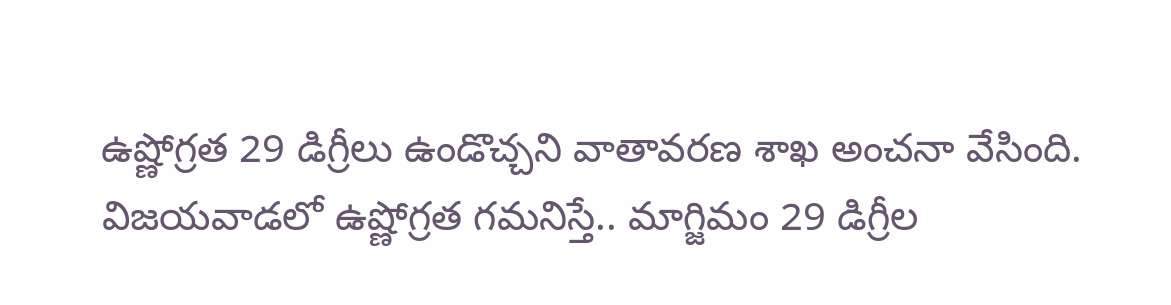ఉష్ణోగ్రత 29 డిగ్రీలు ఉండొచ్చని వాతావరణ శాఖ అంచనా వేసింది.
విజయవాడలో ఉష్ణోగ్రత గమనిస్తే.. మాగ్జిమం 29 డిగ్రీల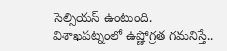సెల్సియస్ ఉంటుంది.
విశాఖపట్నంలో ఉష్ణోగ్రత గమనిస్తే..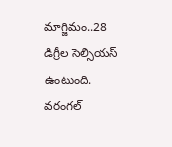మాగ్జిమం..28 డిగ్రీల సెల్సియస్ ఉంటుంది.
వరంగల్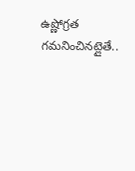ఉష్ణోగ్రత గమనించినట్లైతే..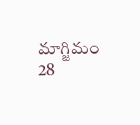మాగ్జిమం 28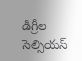డిగ్రీల సెల్సియస్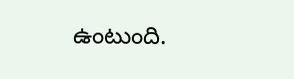ఉంటుంది.